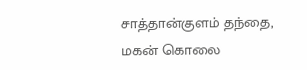சாத்தான்குளம் தந்தை, மகன் கொலை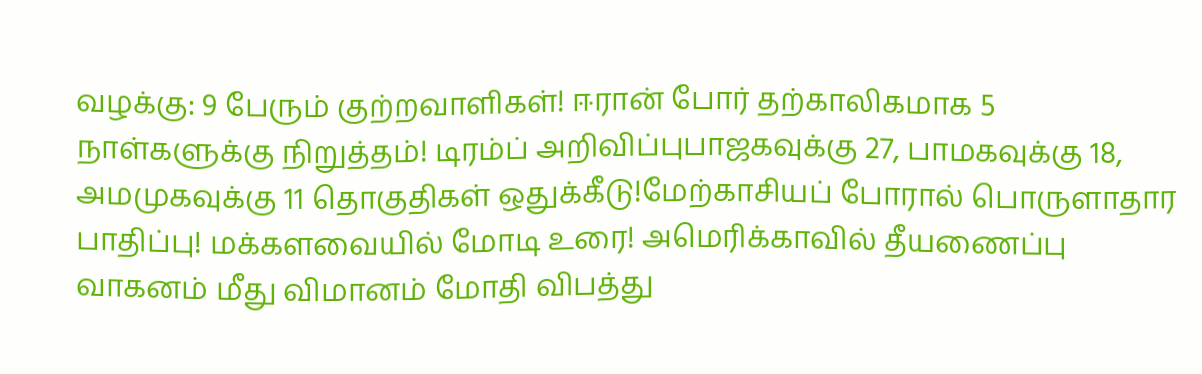வழக்கு: 9 பேரும் குற்றவாளிகள்! ஈரான் போர் தற்காலிகமாக 5 நாள்களுக்கு நிறுத்தம்! டிரம்ப் அறிவிப்புபாஜகவுக்கு 27, பாமகவுக்கு 18, அமமுகவுக்கு 11 தொகுதிகள் ஒதுக்கீடு!மேற்காசியப் போரால் பொருளாதார பாதிப்பு! மக்களவையில் மோடி உரை! அமெரிக்காவில் தீயணைப்பு வாகனம் மீது விமானம் மோதி விபத்து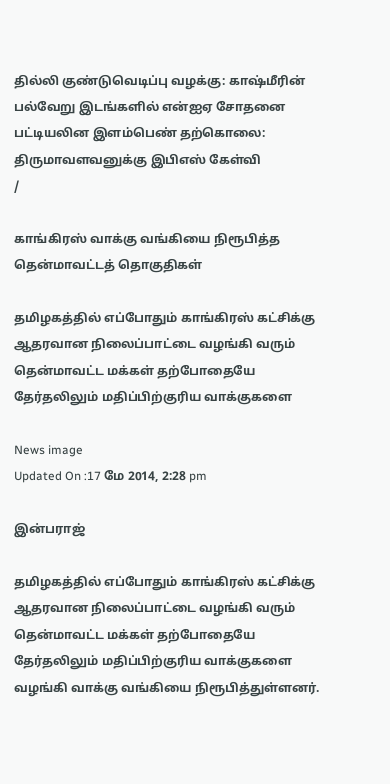தில்லி குண்டுவெடிப்பு வழக்கு: காஷ்மீரின் பல்வேறு இடங்களில் என்ஐஏ சோதனை பட்டியலின இளம்பெண் தற்கொலை: திருமாவளவனுக்கு இபிஎஸ் கேள்வி
/

காங்கிரஸ் வாக்கு வங்கியை நிரூபித்த தென்மாவட்டத் தொகுதிகள்

தமிழகத்தில் எப்போதும் காங்கிரஸ் கட்சிக்கு ஆதரவான நிலைப்பாட்டை வழங்கி வரும் தென்மாவட்ட மக்கள் தற்போதையே தேர்தலிலும் மதிப்பிற்குரிய வாக்குகளை

News image
Updated On :17 மே 2014, 2:28 pm

இன்பராஜ்

தமிழகத்தில் எப்போதும் காங்கிரஸ் கட்சிக்கு ஆதரவான நிலைப்பாட்டை வழங்கி வரும் தென்மாவட்ட மக்கள் தற்போதையே தேர்தலிலும் மதிப்பிற்குரிய வாக்குகளை வழங்கி வாக்கு வங்கியை நிரூபித்துள்ளனர்.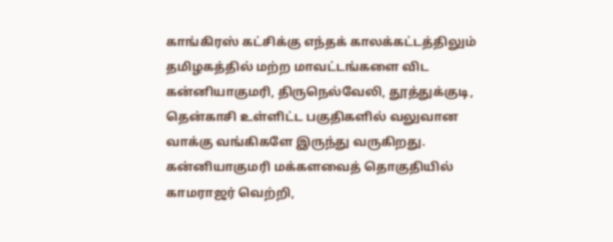காங்கிரஸ் கட்சிக்கு எந்தக் காலக்கட்டத்திலும் தமிழகத்தில் மற்ற மாவட்டங்களை விட கன்னியாகுமரி, திருநெல்வேலி, தூத்துக்குடி, தென்காசி உள்ளிட்ட பகுதிகளில் வலுவான வாக்கு வங்கிகளே இருந்து வருகிறது. கன்னியாகுமரி மக்களவைத் தொகுதியில் காமராஜர் வெற்றி,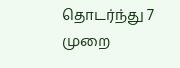தொடர்ந்து 7 முறை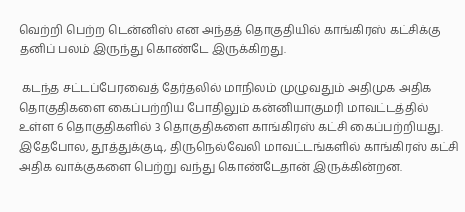வெற்றி பெற்ற டென்னிஸ் என அந்தத் தொகுதியில் காங்கிரஸ் கட்சிக்கு தனிப் பலம் இருந்து கொண்டே இருக்கிறது.

 கடந்த சட்டப்பேரவைத் தேர்தலில் மாநிலம் முழுவதும் அதிமுக அதிக தொகுதிகளை கைப்பற்றிய போதிலும் கன்னியாகுமரி மாவட்டத்தில் உள்ள 6 தொகுதிகளில் 3 தொகுதிகளை காங்கிரஸ் கட்சி கைப்பற்றியது. இதேபோல, தூத்துக்குடி, திருநெல்வேலி மாவட்டங்களில் காங்கிரஸ் கட்சி அதிக வாக்குகளை பெற்று வந்து கொண்டேதான் இருக்கின்றன.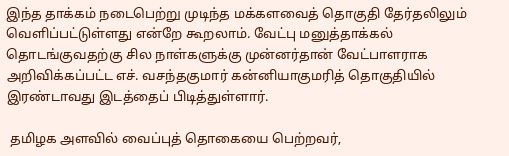இந்த தாக்கம் நடைபெற்று முடிந்த மக்களவைத் தொகுதி தேர்தலிலும் வெளிப்பட்டுள்ளது என்றே கூறலாம். வேட்பு மனுத்தாக்கல் தொடங்குவதற்கு சில நாள்களுக்கு முன்னர்தான் வேட்பாளராக அறிவிக்கப்பட்ட எச். வசந்தகுமார் கன்னியாகுமரித் தொகுதியில் இரண்டாவது இடத்தைப் பிடித்துள்ளார்.

 தமிழக அளவில் வைப்புத் தொகையை பெற்றவர்,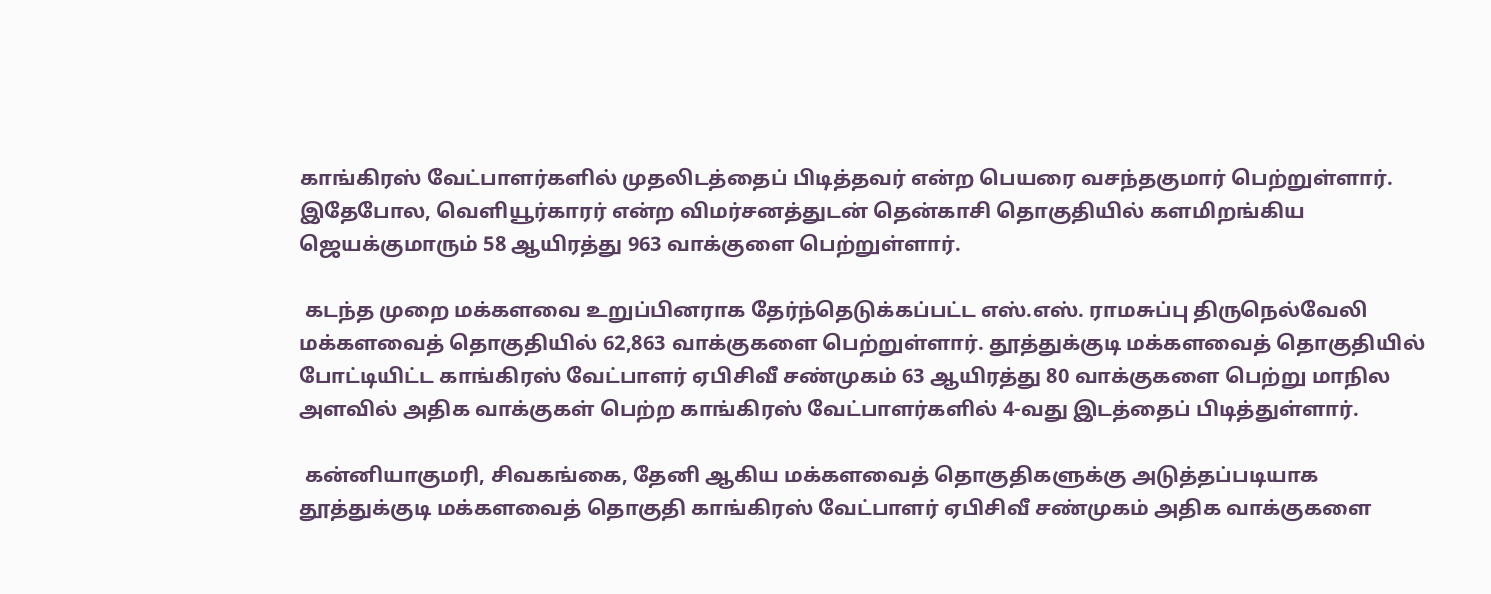காங்கிரஸ் வேட்பாளர்களில் முதலிடத்தைப் பிடித்தவர் என்ற பெயரை வசந்தகுமார் பெற்றுள்ளார். இதேபோல, வெளியூர்காரர் என்ற விமர்சனத்துடன் தென்காசி தொகுதியில் களமிறங்கிய ஜெயக்குமாரும் 58 ஆயிரத்து 963 வாக்குளை பெற்றுள்ளார்.

 கடந்த முறை மக்களவை உறுப்பினராக தேர்ந்தெடுக்கப்பட்ட எஸ்.எஸ். ராமசுப்பு திருநெல்வேலி மக்களவைத் தொகுதியில் 62,863 வாக்குகளை பெற்றுள்ளார். தூத்துக்குடி மக்களவைத் தொகுதியில் போட்டியிட்ட காங்கிரஸ் வேட்பாளர் ஏபிசிவீ சண்முகம் 63 ஆயிரத்து 80 வாக்குகளை பெற்று மாநில அளவில் அதிக வாக்குகள் பெற்ற காங்கிரஸ் வேட்பாளர்களில் 4-வது இடத்தைப் பிடித்துள்ளார்.

 கன்னியாகுமரி, சிவகங்கை, தேனி ஆகிய மக்களவைத் தொகுதிகளுக்கு அடுத்தப்படியாக தூத்துக்குடி மக்களவைத் தொகுதி காங்கிரஸ் வேட்பாளர் ஏபிசிவீ சண்முகம் அதிக வாக்குகளை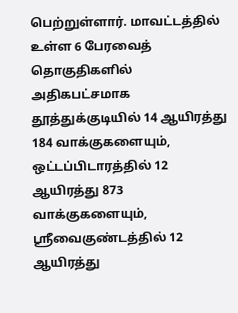பெற்றுள்ளார். மாவட்டத்தில் உள்ள 6 பேரவைத் தொகுதிகளில் அதிகபட்சமாக தூத்துக்குடியில் 14 ஆயிரத்து 184 வாக்குகளையும், ஒட்டப்பிடாரத்தில் 12 ஆயிரத்து 873 வாக்குகளையும், ஸ்ரீவைகுண்டத்தில் 12 ஆயிரத்து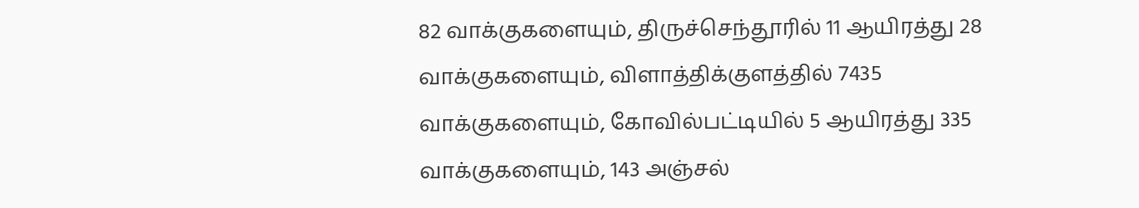82 வாக்குகளையும், திருச்செந்தூரில் 11 ஆயிரத்து 28 வாக்குகளையும், விளாத்திக்குளத்தில் 7435 வாக்குகளையும், கோவில்பட்டியில் 5 ஆயிரத்து 335 வாக்குகளையும், 143 அஞ்சல்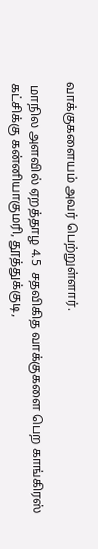வாக்குகளையம் அவர் பெற்றுள்ளார்.

 மாநில அளவில் ஏறத்தாழ 4.5  சதவிகித வாக்குகளை பெற காங்கிரஸ் கட்சிக்கு கன்னியாகுமரி, தூத்துக்குடி,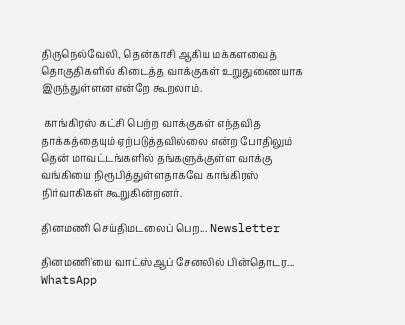திருநெல்வேலி, தென்காசி ஆகிய மக்களவைத் தொகுதிகளில் கிடைத்த வாக்குகள் உறுதுணையாக இருந்துள்ளன என்றே கூறலாம்.

 காங்கிரஸ் கட்சி பெற்ற வாக்குகள் எந்தவித தாக்கத்தையும் ஏற்படுத்தவில்லை என்ற போதிலும் தென் மாவட்டங்களில் தங்களுக்குள்ள வாக்கு வங்கியை நிரூபித்துள்ளதாகவே காங்கிரஸ் நிர்வாகிகள் கூறுகின்றனர்.

தினமணி செய்திமடலைப் பெற... Newsletter

தினமணி'யை வாட்ஸ்ஆப் சேனலில் பின்தொடர... WhatsApp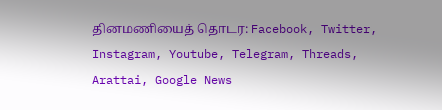தினமணியைத் தொடர: Facebook, Twitter, Instagram, Youtube, Telegram, Threads, Arattai, Google News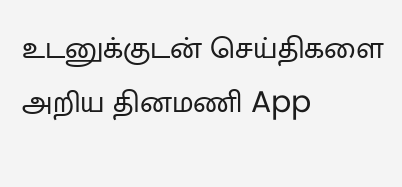உடனுக்குடன் செய்திகளை அறிய தினமணி App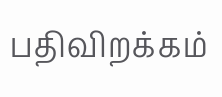பதிவிறக்கம்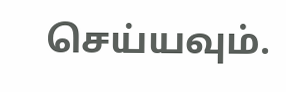செய்யவும்.